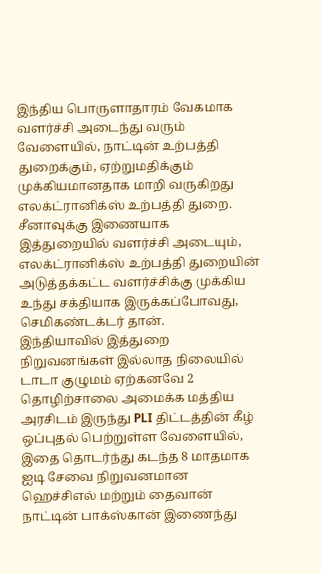இந்திய பொருளாதாரம் வேகமாக வளர்ச்சி அடைந்து வரும் வேளையில், நாட்டின் உற்பத்தி துறைக்கும், ஏற்றுமதிக்கும் முக்கியமானதாக மாறி வருகிறது எலக்ட்ரானிக்ஸ் உற்பத்தி துறை. சீனாவுக்கு இணையாக இத்துறையில் வளர்ச்சி அடையும், எலக்ட்ரானிக்ஸ் உற்பத்தி துறையின் அடுத்தக்கட்ட வளர்ச்சிக்கு முக்கிய உந்து சக்தியாக இருக்கப்போவது, செமிகண்டக்டர் தான்.
இந்தியாவில் இத்துறை நிறுவனங்கள் இல்லாத நிலையில் டாடா குழுமம் ஏற்கனவே 2 தொழிற்சாலை அமைக்க மத்திய அரசிடம் இருந்து PLI திட்டத்தின் கீழ் ஒப்புதல் பெற்றுள்ள வேளையில், இதை தொடர்ந்து கடந்த 8 மாதமாக ஐடி சேவை நிறுவனமான ஹெச்சிஎல் மற்றும் தைவான் நாட்டின் பாக்ஸ்கான் இணைந்து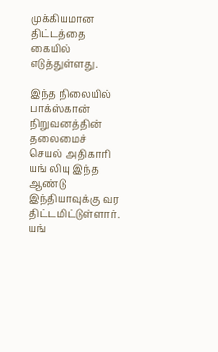முக்கியமான திட்டத்தை கையில் எடுத்துள்ளது.

இந்த நிலையில் பாக்ஸ்கான் நிறுவனத்தின் தலைமைச் செயல் அதிகாரி யங் லியு இந்த ஆண்டு இந்தியாவுக்கு வர திட்டமிட்டுள்ளார். யங்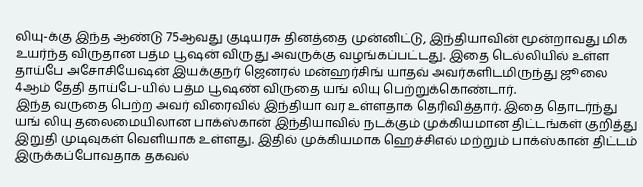லியு-க்கு இந்த ஆண்டு 75ஆவது குடியரசு தினத்தை முன்னிட்டு, இந்தியாவின் மூன்றாவது மிக உயர்ந்த விருதான பத்ம பூஷன் விருது அவருக்கு வழங்கப்பட்டது. இதை டெல்லியில் உள்ள தாய்பே அசோசியேஷன் இயக்குநர் ஜெனரல் மன்ஹர்சிங் யாதவ் அவர்களிடமிருந்து ஜூலை 4ஆம் தேதி தாய்பே-யில் பத்ம பூஷண் விருதை யங் லியு பெற்றுக்கொண்டார்.
இந்த வருதை பெற்ற அவர் விரைவில் இந்தியா வர உள்ளதாக தெரிவித்தார். இதை தொடர்ந்து யங் லியு தலைமையிலான பாக்ஸ்கான் இந்தியாவில் நடக்கும் முக்கியமான திட்டங்கள் குறித்து இறுதி முடிவுகள் வெளியாக உள்ளது. இதில் முக்கியமாக ஹெச்சிஎல் மற்றும் பாக்ஸ்கான் திட்டம் இருக்கப்போவதாக தகவல்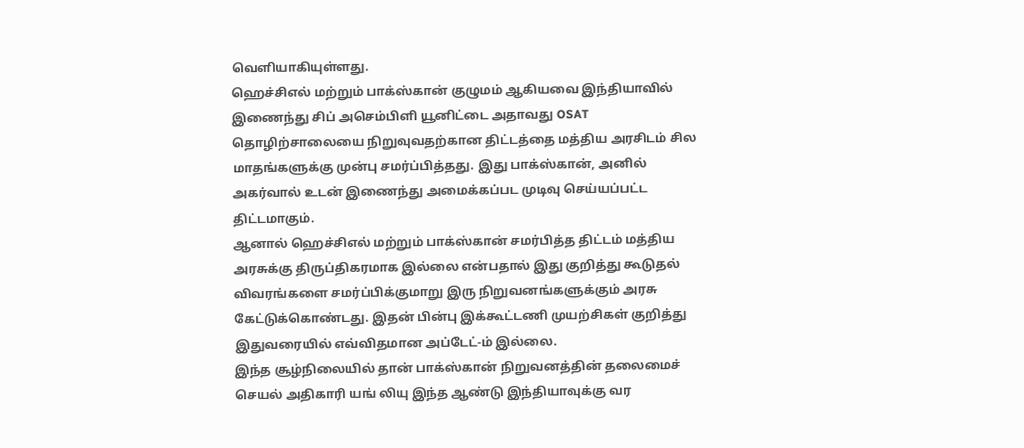வெளியாகியுள்ளது.
ஹெச்சிஎல் மற்றும் பாக்ஸ்கான் குழுமம் ஆகியவை இந்தியாவில் இணைந்து சிப் அசெம்பிளி யூனிட்டை அதாவது OSAT தொழிற்சாலையை நிறுவுவதற்கான திட்டத்தை மத்திய அரசிடம் சில மாதங்களுக்கு முன்பு சமர்ப்பித்தது. இது பாக்ஸ்கான், அனில் அகர்வால் உடன் இணைந்து அமைக்கப்பட முடிவு செய்யப்பட்ட திட்டமாகும்.
ஆனால் ஹெச்சிஎல் மற்றும் பாக்ஸ்கான் சமர்பித்த திட்டம் மத்திய அரசுக்கு திருப்திகரமாக இல்லை என்பதால் இது குறித்து கூடுதல் விவரங்களை சமர்ப்பிக்குமாறு இரு நிறுவனங்களுக்கும் அரசு கேட்டுக்கொண்டது. இதன் பின்பு இக்கூட்டணி முயற்சிகள் குறித்து இதுவரையில் எவ்விதமான அப்டேட்-ம் இல்லை.
இந்த சூழ்நிலையில் தான் பாக்ஸ்கான் நிறுவனத்தின் தலைமைச் செயல் அதிகாரி யங் லியு இந்த ஆண்டு இந்தியாவுக்கு வர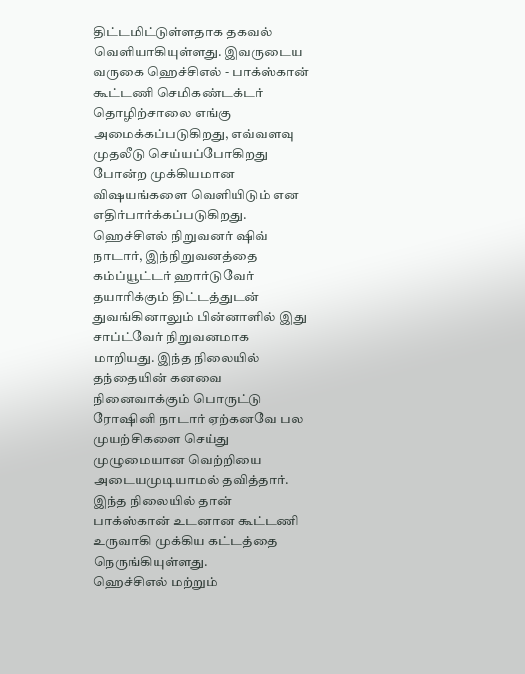திட்டமிட்டுள்ளதாக தகவல் வெளியாகியுள்ளது. இவருடைய வருகை ஹெச்சிஎல் - பாக்ஸ்கான் கூட்டணி செமிகண்டக்டர் தொழிற்சாலை எங்கு அமைக்கப்படுகிறது, எவ்வளவு முதலீடு செய்யப்போகிறது போன்ற முக்கியமான விஷயங்களை வெளியிடும் என எதிர்பார்க்கப்படுகிறது.
ஹெச்சிஎல் நிறுவனர் ஷிவ் நாடார், இந்நிறுவனத்தை கம்ப்யூட்டர் ஹார்டுவேர் தயாரிக்கும் திட்டத்துடன் துவங்கினாலும் பின்னாளில் இது சாப்ட்வேர் நிறுவனமாக மாறியது. இந்த நிலையில் தந்தையின் கனவை நினைவாக்கும் பொருட்டு ரோஷினி நாடார் ஏற்கனவே பல முயற்சிகளை செய்து முழுமையான வெற்றியை அடையமுடியாமல் தவித்தார். இந்த நிலையில் தான் பாக்ஸ்கான் உடனான கூட்டணி உருவாகி முக்கிய கட்டத்தை நெருங்கியுள்ளது.
ஹெச்சிஎல் மற்றும்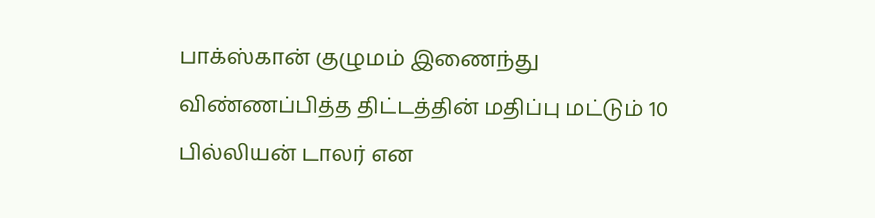பாக்ஸ்கான் குழுமம் இணைந்து விண்ணப்பித்த திட்டத்தின் மதிப்பு மட்டும் 10 பில்லியன் டாலர் என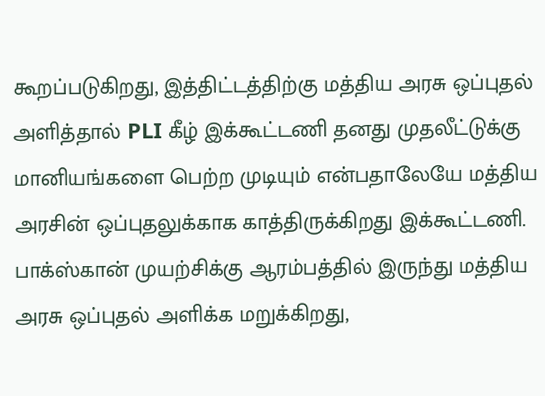கூறப்படுகிறது, இத்திட்டத்திற்கு மத்திய அரசு ஒப்புதல் அளித்தால் PLI கீழ் இக்கூட்டணி தனது முதலீட்டுக்கு மானியங்களை பெற்ற முடியும் என்பதாலேயே மத்திய அரசின் ஒப்புதலுக்காக காத்திருக்கிறது இக்கூட்டணி.
பாக்ஸ்கான் முயற்சிக்கு ஆரம்பத்தில் இருந்து மத்திய அரசு ஒப்புதல் அளிக்க மறுக்கிறது,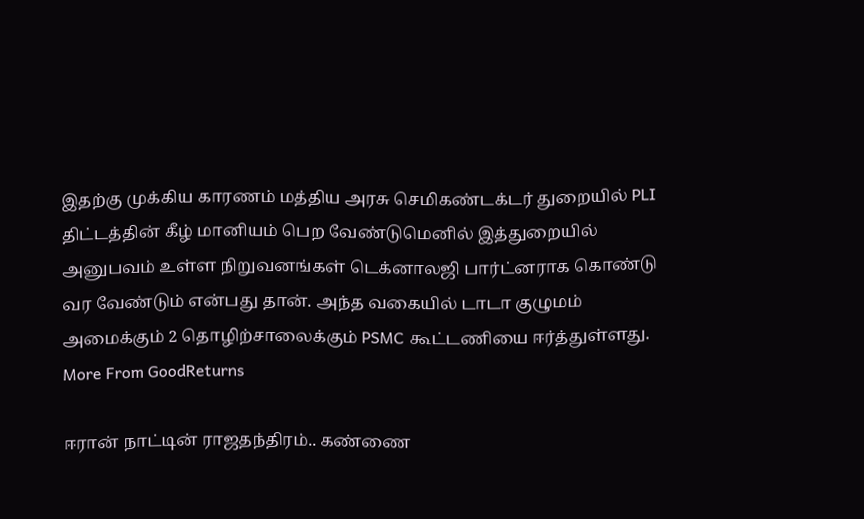இதற்கு முக்கிய காரணம் மத்திய அரசு செமிகண்டக்டர் துறையில் PLI திட்டத்தின் கீழ் மானியம் பெற வேண்டுமெனில் இத்துறையில் அனுபவம் உள்ள நிறுவனங்கள் டெக்னாலஜி பார்ட்னராக கொண்டு வர வேண்டும் என்பது தான். அந்த வகையில் டாடா குழுமம் அமைக்கும் 2 தொழிற்சாலைக்கும் PSMC கூட்டணியை ஈர்த்துள்ளது.
More From GoodReturns

ஈரான் நாட்டின் ராஜதந்திரம்.. கண்ணை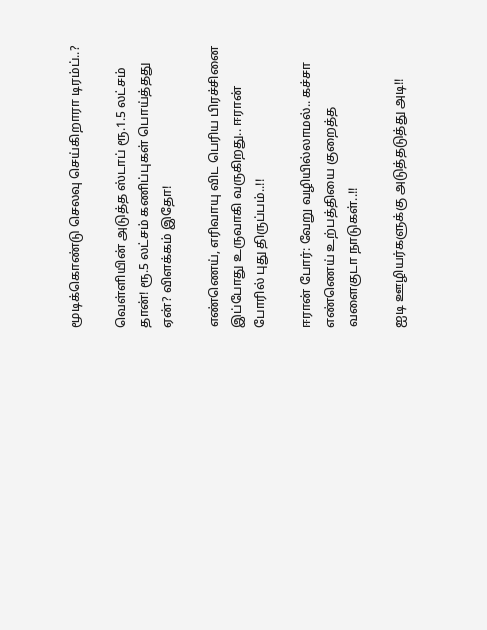மூடிக்கொண்டு செலவு செய்கிறாரா டிரம்ப்..?

வெள்ளியின் அடுத்த ஸ்டாப் ரூ.1.5 லட்சம் தான்! ரூ.5 லட்சம் கணிப்புகள் பொய்த்தது ஏன்? விளக்கம் இதோ!

எண்ணெய், எரிவாயு விட பெரிய பிரச்சினை இப்போது உருவாகி வருகிறது.. ஈரான் போரில் புது திருப்பம்..!!

ஈரான் போர்: வேறு வழியில்லாமல்.. கச்சா எண்ணெய் உற்பத்தியை குறைத்த வளைகுடா நாடுகள்..!!

ஐடி ஊழியர்களுக்கு அடுத்தடுத்து அடி!!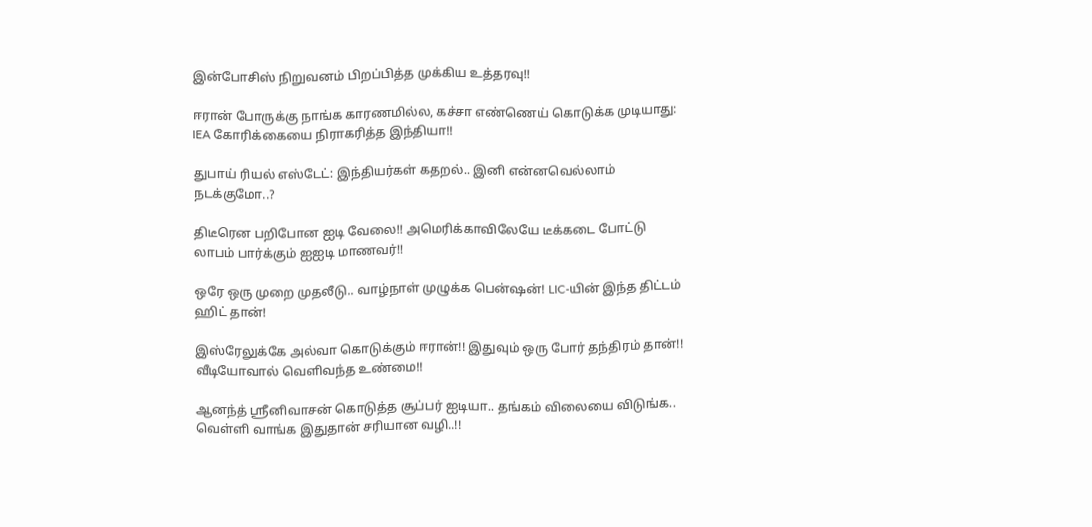இன்போசிஸ் நிறுவனம் பிறப்பித்த முக்கிய உத்தரவு!!

ஈரான் போருக்கு நாங்க காரணமில்ல, கச்சா எண்ணெய் கொடுக்க முடியாது: IEA கோரிக்கையை நிராகரித்த இந்தியா!!

துபாய் ரியல் எஸ்டேட்: இந்தியர்கள் கதறல்.. இனி என்னவெல்லாம் நடக்குமோ..?

திடீரென பறிபோன ஐடி வேலை!! அமெரிக்காவிலேயே டீக்கடை போட்டு லாபம் பார்க்கும் ஐஐடி மாணவர்!!

ஒரே ஒரு முறை முதலீடு.. வாழ்நாள் முழுக்க பென்ஷன்! LIC-யின் இந்த திட்டம் ஹிட் தான்!

இஸ்ரேலுக்கே அல்வா கொடுக்கும் ஈரான்!! இதுவும் ஒரு போர் தந்திரம் தான்!! வீடியோவால் வெளிவந்த உண்மை!!

ஆனந்த் ஸ்ரீனிவாசன் கொடுத்த சூப்பர் ஐடியா.. தங்கம் விலையை விடுங்க.. வெள்ளி வாங்க இதுதான் சரியான வழி..!!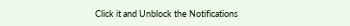Click it and Unblock the Notifications